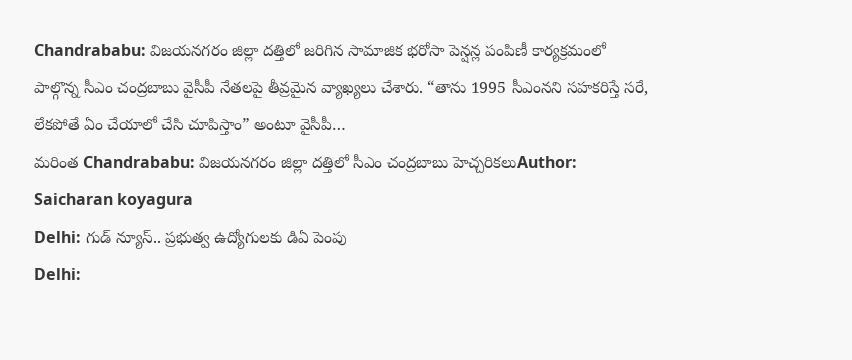Chandrababu: విజయనగరం జిల్లా దత్తిలో జరిగిన సామాజిక భరోసా పెన్షన్ల పంపిణీ కార్యక్రమంలో పాల్గొన్న సీఎం చంద్రబాబు వైసీపీ నేతలపై తీవ్రమైన వ్యాఖ్యలు చేశారు. “తాను 1995 సీఎంనని సహకరిస్తే సరే, లేకపోతే ఏం చేయాలో చేసి చూపిస్తాం” అంటూ వైసీపీ…
మరింత Chandrababu: విజయనగరం జిల్లా దత్తిలో సీఎం చంద్రబాబు హెచ్చరికలుAuthor: Saicharan koyagura
Delhi: గుడ్ న్యూస్.. ప్రభుత్వ ఉద్యోగులకు డిఏ పెంపు
Delhi: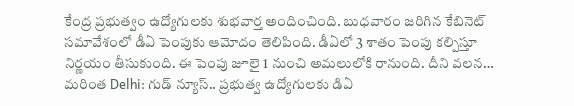కేంద్ర ప్రభుత్వం ఉద్యోగులకు శుభవార్త అందించింది. బుధవారం జరిగిన కేబినెట్ సమావేశంలో డీఏ పెంపుకు ఆమోదం తెలిపింది. డీఏలో 3 శాతం పెంపు కల్పిస్తూ నిర్ణయం తీసుకుంది. ఈ పెంపు జూలై 1 నుంచి అమలులోకి రానుంది. దీని వలన…
మరింత Delhi: గుడ్ న్యూస్.. ప్రభుత్వ ఉద్యోగులకు డిఏ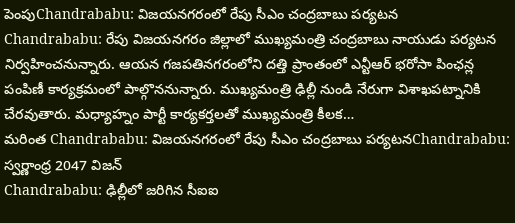పెంపుChandrababu: విజయనగరంలో రేపు సీఎం చంద్రబాబు పర్యటన
Chandrababu: రేపు విజయనగరం జిల్లాలో ముఖ్యమంత్రి చంద్రబాబు నాయుడు పర్యటన నిర్వహించనున్నారు. ఆయన గజపతినగరంలోని దత్తి ప్రాంతంలో ఎన్టీఆర్ భరోసా పింఛన్ల పంపిణీ కార్యక్రమంలో పాల్గొననున్నారు. ముఖ్యమంత్రి ఢిల్లీ నుండి నేరుగా విశాఖపట్నానికి చేరవుతారు. మధ్యాహ్నం పార్టీ కార్యకర్తలతో ముఖ్యమంత్రి కీలక…
మరింత Chandrababu: విజయనగరంలో రేపు సీఎం చంద్రబాబు పర్యటనChandrababu: స్వర్ణాంధ్ర 2047 విజన్
Chandrababu: ఢిల్లీలో జరిగిన సీఐఐ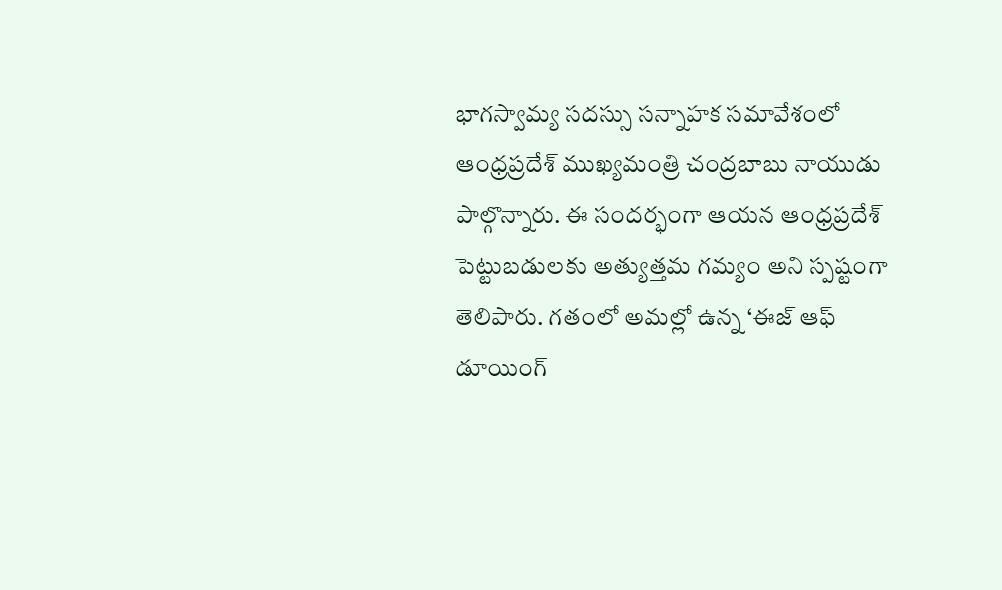భాగస్వామ్య సదస్సు సన్నాహక సమావేశంలో ఆంధ్రప్రదేశ్ ముఖ్యమంత్రి చంద్రబాబు నాయుడు పాల్గొన్నారు. ఈ సందర్భంగా ఆయన ఆంధ్రప్రదేశ్ పెట్టుబడులకు అత్యుత్తమ గమ్యం అని స్పష్టంగా తెలిపారు. గతంలో అమల్లో ఉన్న ‘ఈజ్ ఆఫ్ డూయింగ్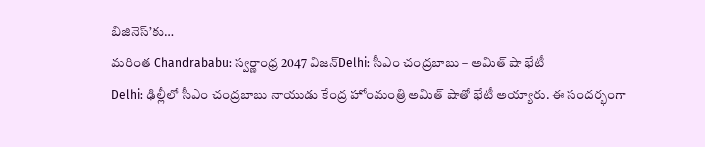బిజినెస్’కు…
మరింత Chandrababu: స్వర్ణాంధ్ర 2047 విజన్Delhi: సీఎం చంద్రబాబు – అమిత్ షా భేటీ
Delhi: ఢిల్లీలో సీఎం చంద్రబాబు నాయుడు కేంద్ర హోంమంత్రి అమిత్ షాతో భేటీ అయ్యారు. ఈ సందర్భంగా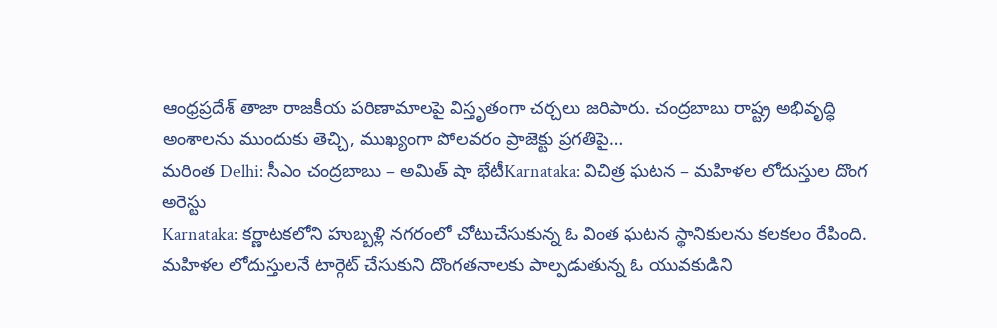ఆంధ్రప్రదేశ్ తాజా రాజకీయ పరిణామాలపై విస్తృతంగా చర్చలు జరిపారు. చంద్రబాబు రాష్ట్ర అభివృద్ధి అంశాలను ముందుకు తెచ్చి, ముఖ్యంగా పోలవరం ప్రాజెక్టు ప్రగతిపై…
మరింత Delhi: సీఎం చంద్రబాబు – అమిత్ షా భేటీKarnataka: విచిత్ర ఘటన – మహిళల లోదుస్తుల దొంగ అరెస్టు
Karnataka: కర్ణాటకలోని హుబ్బళ్లి నగరంలో చోటుచేసుకున్న ఓ వింత ఘటన స్థానికులను కలకలం రేపింది. మహిళల లోదుస్తులనే టార్గెట్ చేసుకుని దొంగతనాలకు పాల్పడుతున్న ఓ యువకుడిని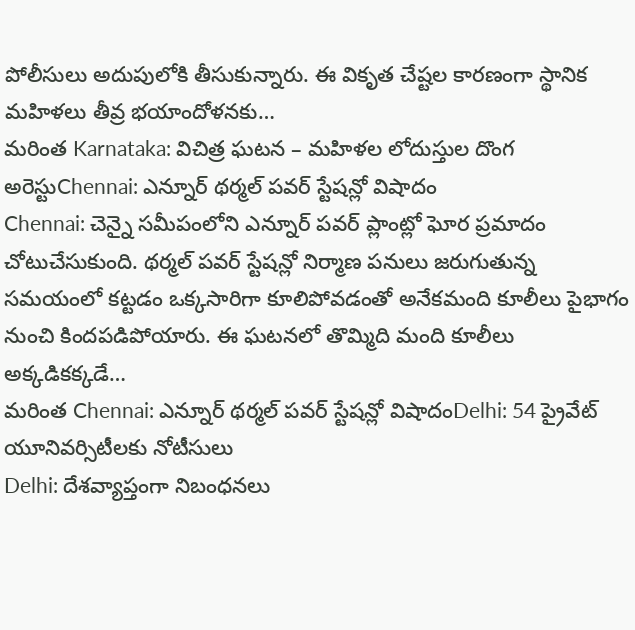పోలీసులు అదుపులోకి తీసుకున్నారు. ఈ వికృత చేష్టల కారణంగా స్థానిక మహిళలు తీవ్ర భయాందోళనకు…
మరింత Karnataka: విచిత్ర ఘటన – మహిళల లోదుస్తుల దొంగ అరెస్టుChennai: ఎన్నూర్ థర్మల్ పవర్ స్టేషన్లో విషాదం
Chennai: చెన్నై సమీపంలోని ఎన్నూర్ పవర్ ప్లాంట్లో ఘోర ప్రమాదం చోటుచేసుకుంది. థర్మల్ పవర్ స్టేషన్లో నిర్మాణ పనులు జరుగుతున్న సమయంలో కట్టడం ఒక్కసారిగా కూలిపోవడంతో అనేకమంది కూలీలు పైభాగం నుంచి కిందపడిపోయారు. ఈ ఘటనలో తొమ్మిది మంది కూలీలు అక్కడికక్కడే…
మరింత Chennai: ఎన్నూర్ థర్మల్ పవర్ స్టేషన్లో విషాదంDelhi: 54 ప్రైవేట్ యూనివర్సిటీలకు నోటీసులు
Delhi: దేశవ్యాప్తంగా నిబంధనలు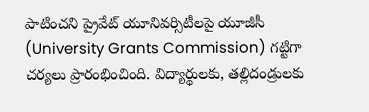పాటించని ప్రైవేట్ యూనివర్సిటీలపై యూజీసీ (University Grants Commission) గట్టిగా చర్యలు ప్రారంభించింది. విద్యార్థులకు, తల్లిదండ్రులకు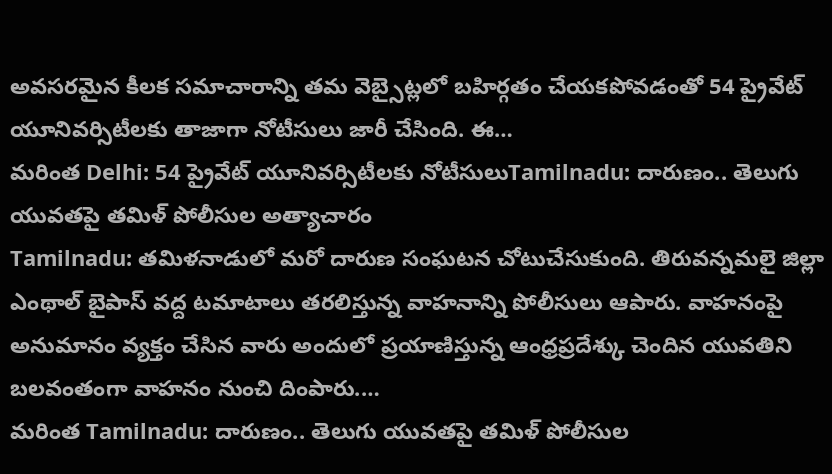అవసరమైన కీలక సమాచారాన్ని తమ వెబ్సైట్లలో బహిర్గతం చేయకపోవడంతో 54 ప్రైవేట్ యూనివర్సిటీలకు తాజాగా నోటీసులు జారీ చేసింది. ఈ…
మరింత Delhi: 54 ప్రైవేట్ యూనివర్సిటీలకు నోటీసులుTamilnadu: దారుణం.. తెలుగు యువతపై తమిళ్ పోలీసుల అత్యాచారం
Tamilnadu: తమిళనాడులో మరో దారుణ సంఘటన చోటుచేసుకుంది. తిరువన్నమలై జిల్లా ఎంథాల్ బైపాస్ వద్ద టమాటాలు తరలిస్తున్న వాహనాన్ని పోలీసులు ఆపారు. వాహనంపై అనుమానం వ్యక్తం చేసిన వారు అందులో ప్రయాణిస్తున్న ఆంధ్రప్రదేశ్కు చెందిన యువతిని బలవంతంగా వాహనం నుంచి దింపారు.…
మరింత Tamilnadu: దారుణం.. తెలుగు యువతపై తమిళ్ పోలీసుల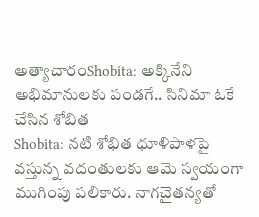అత్యాచారంShobita: అక్కినేని అభిమానులకు పండగే.. సినిమా ఓకే చేసిన శోబిత
Shobita: నటి శోభిత ధూళిపాళపై వస్తున్న వదంతులకు ఆమె స్వయంగా ముగింపు పలికారు. నాగచైతన్యతో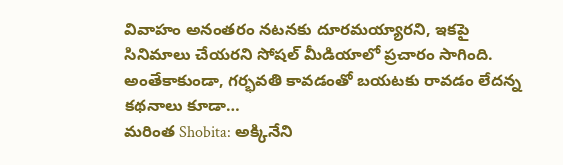వివాహం అనంతరం నటనకు దూరమయ్యారని, ఇకపై సినిమాలు చేయరని సోషల్ మీడియాలో ప్రచారం సాగింది. అంతేకాకుండా, గర్భవతి కావడంతో బయటకు రావడం లేదన్న కథనాలు కూడా…
మరింత Shobita: అక్కినేని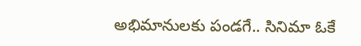అభిమానులకు పండగే.. సినిమా ఓకే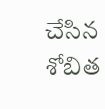చేసిన శోబిత